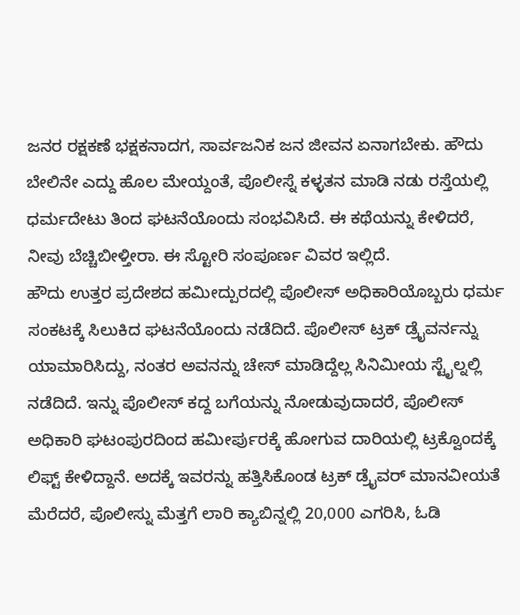ಜನರ ರಕ್ಷಕಣೆ ಭಕ್ಷಕನಾದಗ, ಸಾರ್ವಜನಿಕ ಜನ ಜೀವನ ಏನಾಗಬೇಕು. ಹೌದು ಬೇಲಿನೇ ಎದ್ದು ಹೊಲ ಮೇಯ್ದಂತೆ, ಪೊಲೀಸ್ನೆ ಕಳ್ಳತನ ಮಾಡಿ ನಡು ರಸ್ತೆಯಲ್ಲಿ ಧರ್ಮದೇಟು ತಿಂದ ಘಟನೆಯೊಂದು ಸಂಭವಿಸಿದೆ. ಈ ಕಥೆಯನ್ನು ಕೇಳಿದರೆ, ನೀವು ಬೆಚ್ಚಿಬೀಳ್ತೀರಾ. ಈ ಸ್ಟೋರಿ ಸಂಪೂರ್ಣ ವಿವರ ಇಲ್ಲಿದೆ.
ಹೌದು ಉತ್ತರ ಪ್ರದೇಶದ ಹಮೀದ್ಪುರದಲ್ಲಿ ಪೊಲೀಸ್ ಅಧಿಕಾರಿಯೊಬ್ಬರು ಧರ್ಮ ಸಂಕಟಕ್ಕೆ ಸಿಲುಕಿದ ಘಟನೆಯೊಂದು ನಡೆದಿದೆ. ಪೊಲೀಸ್ ಟ್ರಕ್ ಡ್ರೈವರ್ನನ್ನು ಯಾಮಾರಿಸಿದ್ದು, ನಂತರ ಅವನನ್ನು ಚೇಸ್ ಮಾಡಿದ್ದೆಲ್ಲ ಸಿನಿಮೀಯ ಸ್ಟೈಲ್ನಲ್ಲಿ ನಡೆದಿದೆ. ಇನ್ನು ಪೊಲೀಸ್ ಕದ್ದ ಬಗೆಯನ್ನು ನೋಡುವುದಾದರೆ, ಪೊಲೀಸ್ ಅಧಿಕಾರಿ ಘಟಂಪುರದಿಂದ ಹಮೀರ್ಪುರಕ್ಕೆ ಹೋಗುವ ದಾರಿಯಲ್ಲಿ ಟ್ರಕ್ವೊಂದಕ್ಕೆ ಲಿಫ್ಟ್ ಕೇಳಿದ್ದಾನೆ. ಅದಕ್ಕೆ ಇವರನ್ನು ಹತ್ತಿಸಿಕೊಂಡ ಟ್ರಕ್ ಡ್ರೈವರ್ ಮಾನವೀಯತೆ ಮೆರೆದರೆ, ಪೊಲೀಸ್ನು ಮೆತ್ತಗೆ ಲಾರಿ ಕ್ಯಾಬಿನ್ನಲ್ಲಿ 20,000 ಎಗರಿಸಿ, ಓಡಿ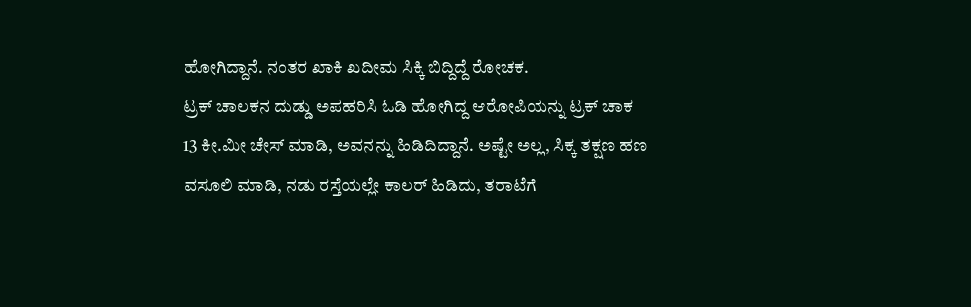ಹೋಗಿದ್ದಾನೆ. ನಂತರ ಖಾಕಿ ಖದೀಮ ಸಿಕ್ಕಿ ಬಿದ್ದಿದ್ದೆ ರೋಚಕ.
ಟ್ರಕ್ ಚಾಲಕನ ದುಡ್ಡು ಅಪಹರಿಸಿ ಓಡಿ ಹೋಗಿದ್ದ ಆರೋಪಿಯನ್ನು ಟ್ರಕ್ ಚಾಕ 13 ಕೀ.ಮೀ ಚೇಸ್ ಮಾಡಿ, ಅವನನ್ನು ಹಿಡಿದಿದ್ದಾನೆ. ಅಷ್ಟೇ ಅಲ್ಲ, ಸಿಕ್ಕ ತಕ್ಷಣ ಹಣ ವಸೂಲಿ ಮಾಡಿ, ನಡು ರಸ್ತೆಯಲ್ಲೇ ಕಾಲರ್ ಹಿಡಿದು, ತರಾಟೆಗೆ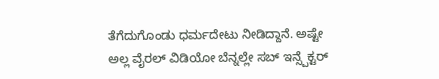ತೆಗೆದುಗೊಂಡು ಧರ್ಮದೇಟು ನೀಡಿದ್ದಾನೆ. ಅಷ್ಟೇ ಅಲ್ಲ ವೈರಲ್ ವಿಡಿಯೋ ಬೆನ್ನಲ್ಲೇ ಸಬ್ ಇನ್ಸ್ಪೆಕ್ಟರ್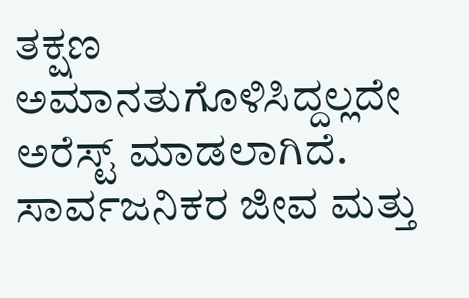ತಕ್ಷಣ ಅಮಾನತುಗೊಳಿಸಿದ್ದಲ್ಲದೇ ಅರೆಸ್ಟ್ ಮಾಡಲಾಗಿದೆ.
ಸಾರ್ವಜನಿಕರ ಜೀವ ಮತ್ತು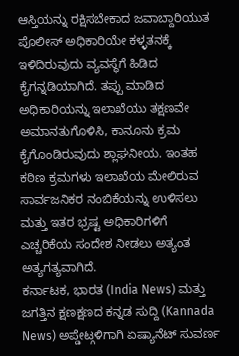ಆಸ್ತಿಯನ್ನು ರಕ್ಷಿಸಬೇಕಾದ ಜವಾಬ್ದಾರಿಯುತ ಪೊಲೀಸ್ ಅಧಿಕಾರಿಯೇ ಕಳ್ಳತನಕ್ಕೆ ಇಳಿದಿರುವುದು ವ್ಯವಸ್ಥೆಗೆ ಹಿಡಿದ ಕೈಗನ್ನಡಿಯಾಗಿದೆ. ತಪ್ಪು ಮಾಡಿದ ಅಧಿಕಾರಿಯನ್ನು ಇಲಾಖೆಯು ತಕ್ಷಣವೇ ಅಮಾನತುಗೊಳಿಸಿ, ಕಾನೂನು ಕ್ರಮ ಕೈಗೊಂಡಿರುವುದು ಶ್ಲಾಘನೀಯ. ಇಂತಹ ಕಠಿಣ ಕ್ರಮಗಳು ಇಲಾಖೆಯ ಮೇಲಿರುವ ಸಾರ್ವಜನಿಕರ ನಂಬಿಕೆಯನ್ನು ಉಳಿಸಲು ಮತ್ತು ಇತರ ಭ್ರಷ್ಟ ಅಧಿಕಾರಿಗಳಿಗೆ ಎಚ್ಚರಿಕೆಯ ಸಂದೇಶ ನೀಡಲು ಅತ್ಯಂತ ಅತ್ಯಗತ್ಯವಾಗಿದೆ.
ಕರ್ನಾಟಕ, ಭಾರತ (India News) ಮತ್ತು ಜಗತ್ತಿನ ಕ್ಷಣಕ್ಷಣದ ಕನ್ನಡ ಸುದ್ದಿ (Kannada News) ಅಪ್ಡೇಟ್ಗಳಿಗಾಗಿ ಏಷ್ಯಾನೆಟ್ ಸುವರ್ಣ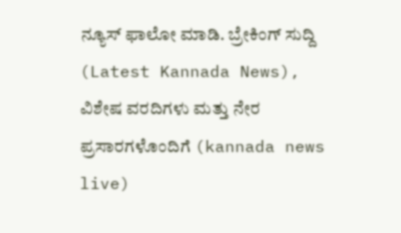ನ್ಯೂಸ್ ಫಾಲೋ ಮಾಡಿ. ಬ್ರೇಕಿಂಗ್ ಸುದ್ದಿ (Latest Kannada News), ವಿಶೇಷ ವರದಿಗಳು ಮತ್ತು ನೇರ ಪ್ರಸಾರಗಳೊಂದಿಗೆ (kannada news live)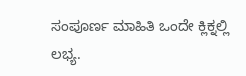ಸಂಪೂರ್ಣ ಮಾಹಿತಿ ಒಂದೇ ಕ್ಲಿಕ್ನಲ್ಲಿ ಲಭ್ಯ.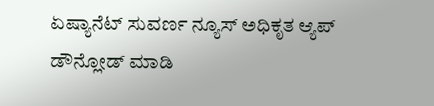ಏಷ್ಯಾನೆಟ್ ಸುವರ್ಣ ನ್ಯೂಸ್ ಅಧಿಕೃತ ಆ್ಯಪ್ ಡೌನ್ಲೋಡ್ ಮಾಡಿ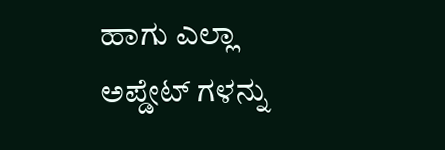ಹಾಗು ಎಲ್ಲಾ ಅಪ್ಡೇಟ್ ಗಳನ್ನು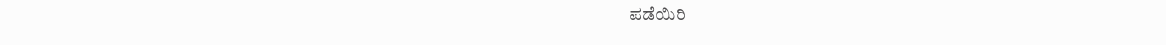ಪಡೆಯಿರಿ